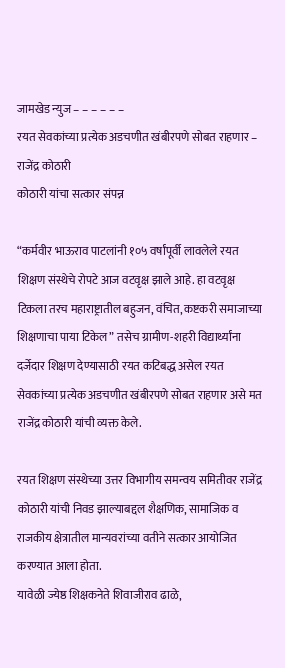जामखेड न्युज – – – – – –
रयत सेवकांच्या प्रत्येक अडचणीत खंबीरपणे सोबत राहणार – राजेंद्र कोठारी
कोठारी यांचा सत्कार संपन्न

“कर्मवीर भाऊराव पाटलांनी १०५ वर्षांपूर्वी लावलेले रयत शिक्षण संस्थेचे रोपटे आज वटवृक्ष झाले आहे. हा वटवृक्ष टिकला तरच महाराष्ट्रातील बहुजन, वंचित, कष्टकरी समाजाच्या शिक्षणाचा पाया टिकेल” तसेच ग्रामीण-शहरी विद्यार्थ्यांना दर्जेदार शिक्षण देण्यासाठी रयत कटिबद्ध असेल रयत सेवकांच्या प्रत्येक अडचणीत खंबीरपणे सोबत राहणार असे मत राजेंद्र कोठारी यांची व्यक्त केले.

रयत शिक्षण संस्थेच्या उत्तर विभागीय समन्वय समितीवर राजेंद्र कोठारी यांची निवड झाल्याबद्दल शैक्षणिक, सामाजिक व राजकीय क्षेत्रातील मान्यवरांच्या वतीने सत्कार आयोजित करण्यात आला होता.
यावेळी ज्येष्ठ शिक्षकनेते शिवाजीराव ढाळे,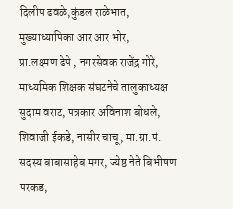दिलीप ढवळे,कुंडल राळेभात, मुख्याध्यापिका आर आर भोर,
प्रा.लक्ष्मण ढेपे , नगरसेवक राजेंद्र गोरे,
माध्यमिक शिक्षक संघटनेचे तालुकाध्यक्ष सुदाम वराट, पत्रकार अविनाश बोधले, शिवाजी ईकडे, नासीर चाचू, मा.ग्रा.पं. सदस्य बाबासाहेब मगर, ज्येष्ठ नेते बिभीषण परकड,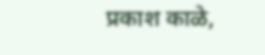प्रकाश काळे,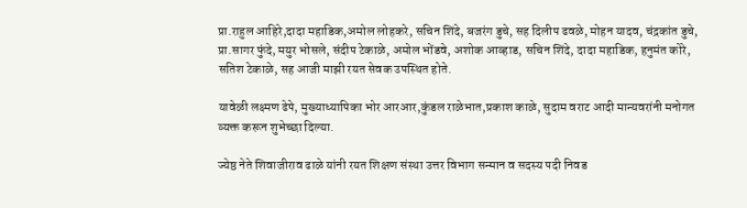प्रा.राहुल आहिरे,दादा महाडिक,अमोल लोहकरे, सचिन शिंदे, बजरंग डुचे, सह दिलीप ढवळे, मोहन यादव, चंद्रकांत डुचे, प्रा.सागर फुंदे, मयुर भोसले, संदीप टेकाळे, अमोल भोंडवे, अशोक आव्हाड, सचिन शिंदे, दादा महाडिक, हनुमंत कोरे, सतिश टेकाळे, सह आजी माझी रयत सेवक उपस्थित होते.

यावेळी लक्ष्मण ढेपे, मुख्याध्यापिका भोर आरआर,कुंडल राळेभात,प्रकाश काळे, सुदाम वराट आदी मान्यवरांनी मनोगत व्यक्त करून शुभेच्छा दिल्या.

ज्येष्ठ नेते शिवाजीराव ढाळे यांनी रयत शिक्षण संस्था उत्तर विभाग सन्मान व सदस्य पदी निवड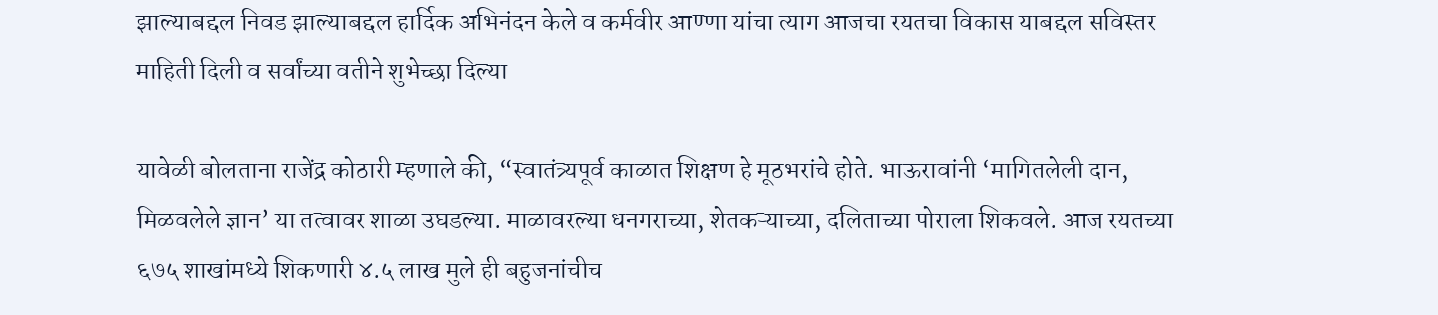झाल्याबद्दल निवड झाल्याबद्दल हार्दिक अभिनंदन केले व कर्मवीर आण्णा यांचा त्याग आजचा रयतचा विकास याबद्दल सविस्तर माहिती दिली व सर्वांच्या वतीने शुभेच्छा दिल्या

यावेळी बोलताना राजेंद्र कोठारी म्हणाले की, “स्वातंत्र्यपूर्व काळात शिक्षण हे मूठभरांचे होते. भाऊरावांनी ‘मागितलेली दान, मिळवलेले ज्ञान’ या तत्वावर शाळा उघडल्या. माळावरल्या धनगराच्या, शेतकऱ्याच्या, दलिताच्या पोराला शिकवले. आज रयतच्या ६७५ शाखांमध्ये शिकणारी ४.५ लाख मुले ही बहुजनांचीच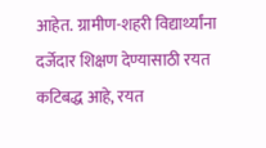आहेत. ग्रामीण-शहरी विद्यार्थ्यांना दर्जेदार शिक्षण देण्यासाठी रयत कटिबद्ध आहे, रयत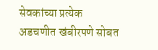सेवकांच्या प्रत्येक अडचणीत खंबीरपणे सोबत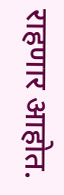राहणार आहोत.